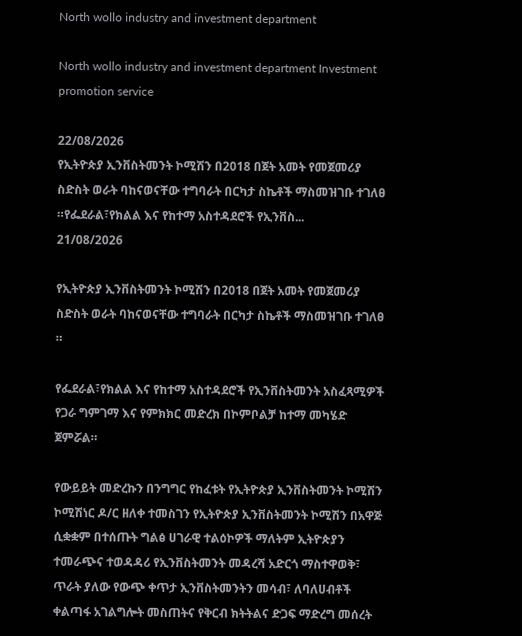North wollo industry and investment department

North wollo industry and investment department Investment promotion service

22/08/2026
የኢትዮጵያ ኢንቨስትመንት ኮሚሽን በ2018 በጀት አመት የመጀመሪያ ስድስት ወራት ባከናወናቸው ተግባራት በርካታ ስኬቶች ማስመዝገቡ ተገለፀ ።የፌደራል፣የክልል እና የከተማ አስተዳደሮች የኢንቨስ...
21/08/2026

የኢትዮጵያ ኢንቨስትመንት ኮሚሽን በ2018 በጀት አመት የመጀመሪያ ስድስት ወራት ባከናወናቸው ተግባራት በርካታ ስኬቶች ማስመዝገቡ ተገለፀ ።

የፌደራል፣የክልል እና የከተማ አስተዳደሮች የኢንቨስትመንት አስፈጻሚዎች የጋራ ግምገማ እና የምክክር መድረክ በኮምቦልቻ ከተማ መካሄድ ጀምሯል።

የውይይት መድረኩን በንግግር የከፈቱት የኢትዮጵያ ኢንቨስትመንት ኮሚሽን ኮሚሽነር ዶ/ር ዘለቀ ተመስገን የኢትዮጵያ ኢንቨስትመንት ኮሚሽን በአዋጅ ሲቋቋም በተሰጡት ግልፅ ሀገራዊ ተልዕኮዎች ማለትም ኢትዮጵያን ተመራጭና ተወዳዳሪ የኢንቨስትመንት መዳረሻ አድርጎ ማስተዋወቅ፣ ጥራት ያለው የውጭ ቀጥታ ኢንቨስትመንትን መሳብ፣ ለባለሀብቶች ቀልጣፋ አገልግሎት መስጠትና የቅርብ ክትትልና ድጋፍ ማድረግ መሰረት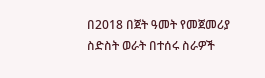በ2018 በጀት ዓመት የመጀመሪያ ስድስት ወራት በተሰሩ ስራዎች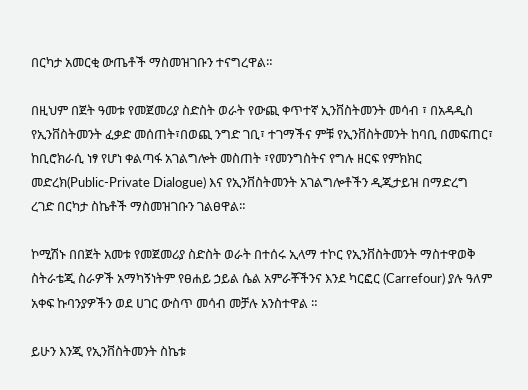በርካታ አመርቂ ውጤቶች ማስመዝገቡን ተናግረዋል።

በዚህም በጀት ዓመቱ የመጀመሪያ ስድስት ወራት የውጪ ቀጥተኛ ኢንቨስትመንት መሳብ ፣ በአዳዲስ የኢንቨስትመንት ፈቃድ መሰጠት፣በወጪ ንግድ ገቢ፣ ተገማችና ምቹ የኢንቨስትመንት ከባቢ በመፍጠር፣ ከቢሮክራሲ ነፃ የሆነ ቀልጣፋ አገልግሎት መስጠት ፣የመንግስትና የግሉ ዘርፍ የምክክር መድረክ(Public-Private Dialogue) እና የኢንቨስትመንት አገልግሎቶችን ዲጂታይዝ በማድረግ ረገድ በርካታ ስኬቶች ማስመዝገቡን ገልፀዋል።

ኮሚሽኑ በበጀት አመቱ የመጀመሪያ ስድስት ወራት በተሰሩ ኢላማ ተኮር የኢንቨስትመንት ማስተዋወቅ ስትራቴጂ ስራዎች አማካኝነትም የፀሐይ ኃይል ሴል አምራቾችንና እንደ ካርፎር (Carrefour) ያሉ ዓለም አቀፍ ኩባንያዎችን ወደ ሀገር ውስጥ መሳብ መቻሉ አንስተዋል ።

ይሁን እንጂ የኢንቨስትመንት ስኬቱ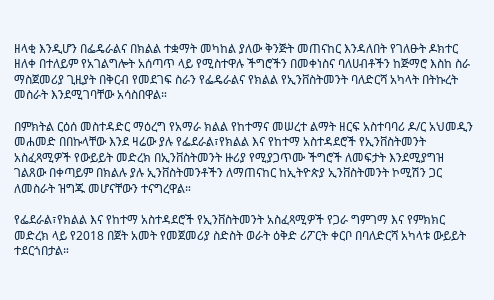ዘላቂ እንዲሆን በፌዴራልና በክልል ተቋማት መካከል ያለው ቅንጅት መጠናከር እንዳለበት የገለፁት ዶክተር ዘለቀ በተለይም የአገልግሎት አሰጣጥ ላይ የሚስተዋሉ ችግሮችን በመቀነስና ባለሀብቶችን ከጅማሮ እስከ ስራ ማስጀመሪያ ጊዚያት በቅርብ የመደገፍ ስራን የፌዴራልና የክልል የኢንቨስትመንት ባለድርሻ አካላት በትኩረት መስራት እንደሚገባቸው አሳስበዋል።

በምክትል ርዕሰ መስተዳድር ማዕረግ የአማራ ክልል የከተማና መሠረተ ልማት ዘርፍ አስተባባሪ ዶ/ር አህመዲን መሐመድ በበኩላቸው እንደ ዛሬው ያሉ የፌደራል፣የክልል እና የከተማ አስተዳደሮች የኢንቨስትመንት አስፈጻሚዎች የውይይት መድረክ በኢንቨስትመንት ዙሪያ የሚያጋጥሙ ችግሮች ለመፍታት እንደሚያግዝ ገልጸው በቀጣይም በክልሉ ያሉ ኢንቨስትመንቶችን ለማጠናከር ከኢትዮጵያ ኢንቨስትመንት ኮሚሽን ጋር ለመስራት ዝግጁ መሆናቸውን ተናግረዋል።

የፌደራል፣የክልል እና የከተማ አስተዳደሮች የኢንቨስትመንት አስፈጻሚዎች የጋራ ግምገማ እና የምክክር መድረክ ላይ የ2018 በጀት አመት የመጀመሪያ ስድስት ወራት ዕቅድ ሪፖርት ቀርቦ በባለድርሻ አካላቱ ውይይት ተደርጎበታል።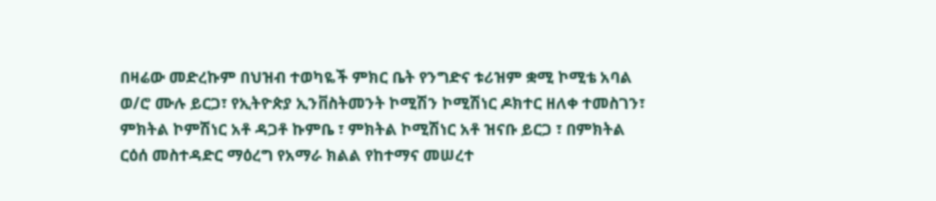በዛሬው መድረኩም በህዝብ ተወካዬች ምክር ቤት የንግድና ቱሪዝም ቋሚ ኮሚቴ አባል ወ/ሮ ሙሉ ይርጋ፣ የኢትዮጵያ ኢንቨስትመንት ኮሚሽን ኮሚሽነር ዶክተር ዘለቀ ተመስገን፣ ምክትል ኮምሽነር አቶ ዳጋቶ ኩምቤ ፣ ምክትል ኮሚሽነር አቶ ዝናቡ ይርጋ ፣ በምክትል ርዕሰ መስተዳድር ማዕረግ የአማራ ክልል የከተማና መሠረተ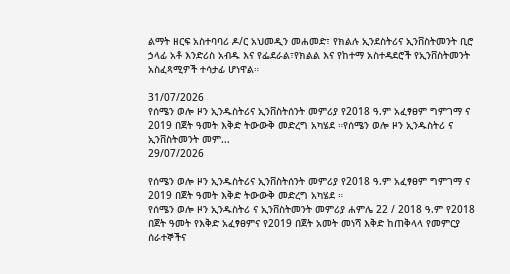ልማት ዘርፍ አስተባባሪ ዶ/ር አህመዲን መሐመድ፣ የክልሉ ኢንደስትሪና ኢንቨስትመንት ቢሮ ኃላፊ አቶ እንድሪስ አብዱ እና የፌደራል፣የክልል እና የከተማ አስተዳደሮች የኢንቨስትመንት አስፈጻሚዎች ተሳታፊ ሆነዋል።

31/07/2026
የሰሜን ወሎ ዞን ኢንዱስትሪና ኢንቨስትሰንት መምሪያ የ2018 ዓ.ም አፈፃፀም ግምገማ ና 2019 በጀት ዓመት እቅድ ትውውቅ መድረግ አካሄደ ።የሰሜን ወሎ ዞን ኢንዱስትሪ ና ኢንቨስትመንት መም...
29/07/2026

የሰሜን ወሎ ዞን ኢንዱስትሪና ኢንቨስትሰንት መምሪያ የ2018 ዓ.ም አፈፃፀም ግምገማ ና 2019 በጀት ዓመት እቅድ ትውውቅ መድረግ አካሄደ ።
የሰሜን ወሎ ዞን ኢንዱስትሪ ና ኢንቨስትመንት መምሪያ ሐምሌ 22 / 2018 ዓ.ም የ2018 በጀት ዓመት የእቅድ አፈፃፀምና የ2019 በጀት አመት መነሻ እቅድ ከጠቅላላ የመምርያ ሰራተኞችና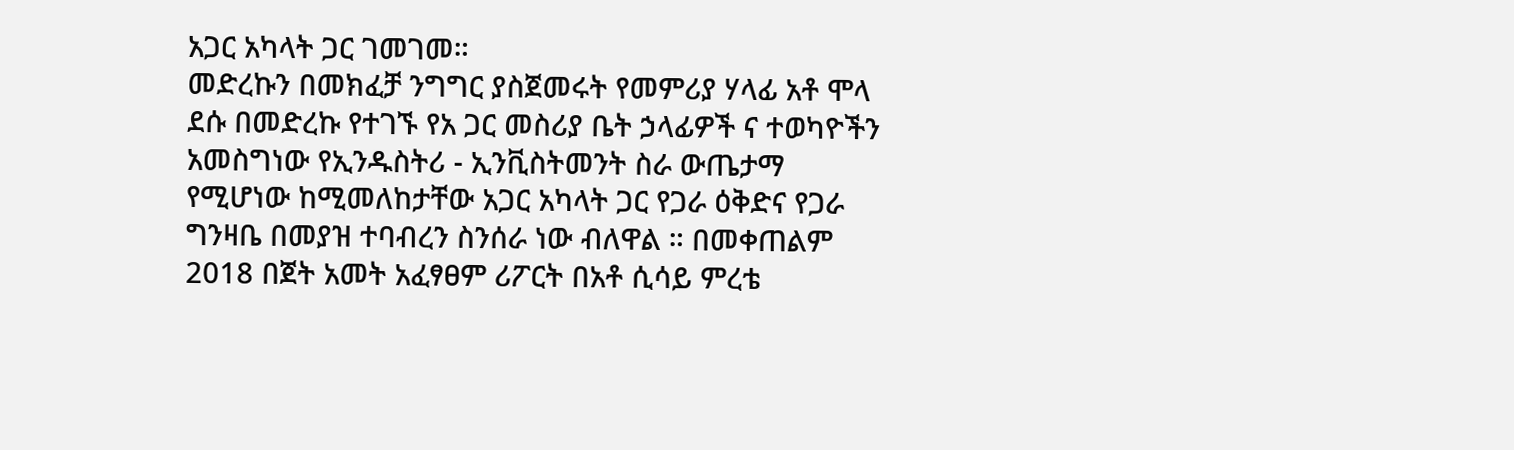አጋር አካላት ጋር ገመገመ።
መድረኩን በመክፈቻ ንግግር ያስጀመሩት የመምሪያ ሃላፊ አቶ ሞላ ደሱ በመድረኩ የተገኙ የአ ጋር መስሪያ ቤት ኃላፊዎች ና ተወካዮችን አመስግነው የኢንዱስትሪ - ኢንቪስትመንት ስራ ውጤታማ የሚሆነው ከሚመለከታቸው አጋር አካላት ጋር የጋራ ዕቅድና የጋራ ግንዛቤ በመያዝ ተባብረን ስንሰራ ነው ብለዋል ። በመቀጠልም 2018 በጀት አመት አፈፃፀም ሪፖርት በአቶ ሲሳይ ምረቴ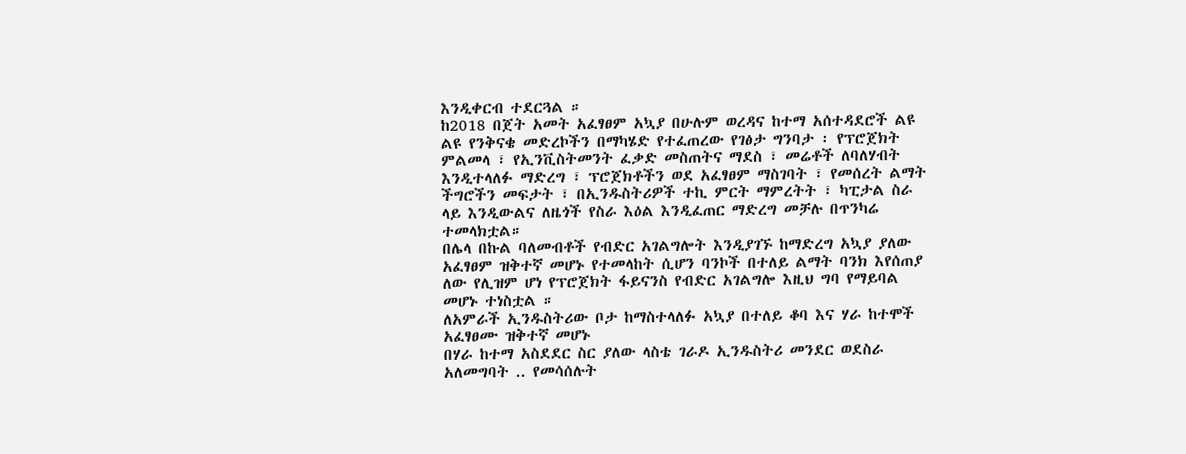እንዲቀርብ ተደርጓል ።
ከ2018 በጀት አመት አፈፃፀም አኳያ በሁሉም ወረዳና ከተማ አሰተዳደሮች ልዩ ልዩ የንቅናቄ መድረኮችን በማካሄድ የተፈጠረው የገፅታ ግንባታ ፡ የፕሮጀክት ምልመላ ፣ የኢንቪስትመንት ፈቃድ መስጠትና ማደስ ፣ መሬቶች ለባለሃብት እንዲተላለፉ ማድረግ ፣ ፕሮጀክቶችን ወደ አፈፃፀም ማስገባት ፣ የመሰረት ልማት ችግሮችን መፍታት ፣ በኢንዱስትሪዎች ተኪ ምርት ማምረትት ፣ ካፒታል ስራ ላይ እንዲውልና ለዜጎች የስራ እዕል እንዲፈጠር ማድረግ መቻሉ በጥንካሬ ተመላክቷል።
በሌላ በኩል ባለመብቶች የብድር አገልግሎት እንዲያገኙ ከማድረግ አኳያ ያለው አፈፃፀም ዝቅተኛ መሆኑ የተመላከት ሲሆን ባንኮች በተለይ ልማት ባንክ እየሰጠያ ለው የሊዝም ሆነ የፕሮጀክት ፋይናንስ የብድር አገልግሎ እዚህ ግባ የማይባል መሆኑ ተነስቷል ።
ለአምራች ኢንዱስትሪው ቦታ ከማስተላለፉ አኳያ በተለይ ቆባ እና ሃራ ከተሞች አፈፃፀሙ ዝቅተኛ መሆኑ
በሃራ ከተማ አስደደር ስር ያለው ላስቴ ገራዶ ኢንዱስትሪ መንደር ወደስራ አለመግባት .. የመሳሰሉት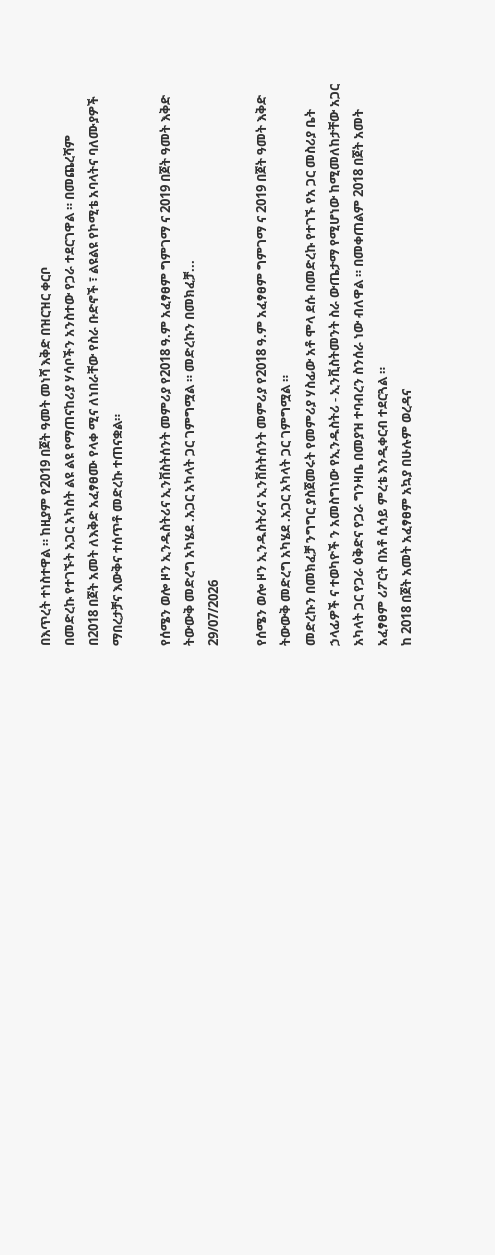በእጥረት ተነስተዋል ። ከዚያም የ2019 በጀት ዓመት መነሻ እቅድ በዝርዝር ቀርቦ
በመድረኩ የተገኙት አጋር አካስት ልዩ ልዩ የማጠናከሪያ ሃሳቦችን አንስተው የጋራ ተደርገዋል ። በመጨረሻም
በ2018 በጀት አመት ለእቅድ አፈፃፀሙ የላቀ ሚና ለነበራቸው የስራ ቡድኖች ፣ ልዩልዩ የኮሚቴ አባላትና ባለሙያዎች ማበረታቻና እውቅና ተሰጥቶ መድረኩ ተጠናቋል።

የሰሜን ወሎ ዞን ኢንዱስትሪና ኢንቨስትሰንት መምሪያ የ2018 ዓ.ም አፈፃፀም ግምገማ ና 2019 በጀት ዓመት እቅድ ትውውቅ መድረግ አካሄደ .አጋር አካላት ጋር ገምግሟል ። መድረኩን በመክፈቻ...
29/07/2026

የሰሜን ወሎ ዞን ኢንዱስትሪና ኢንቨስትሰንት መምሪያ የ2018 ዓ.ም አፈፃፀም ግምገማ ና 2019 በጀት ዓመት እቅድ ትውውቅ መድረግ አካሄደ .አጋር አካላት ጋር ገምግሟል ።
መድረኩን በመክፈቻ ንግግር ያስጀመሩት የመምሪያ ሃስፊው አቶ ሞላ ደሱ በመድረኩ የተገኙ የአ ጋር መስሪያ ቤት ኃላፊዎች ና ተወካዮች ን አመስግነው የኢንዱስትሪ - ኢንቪስትመንት ስራ ውጤታማ የሚሆነው ከሚመለከታቸው አጋር አካላት ጋር የጋራ ዕቅድና የጋራ ግንዛቤ በመያዝ ተባብረን ስንሰራ ነው ብለዋል ። በመቀጠልም 2018 በጀት አመት አፈፃፀም ሪፖርት በአቶ ሲሳይ ምረቴ እንዲቀርብ ተደርጓል ።
ከ 2018 በጀት አመት አፈፃፀም አኳያ በሁሉም ወረዳና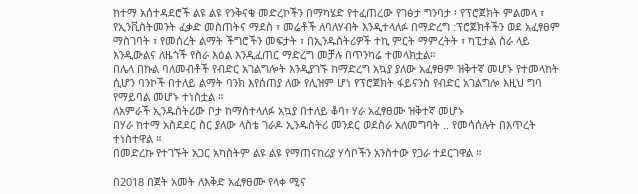ከተማ አሰተዳደሮች ልዩ ልዩ የንቅናቄ መድረኮችን በማካሄድ የተፈጠረው የገፅታ ግንባታ ፡ የፕሮጀክት ምልመላ ፣ የኢንቪስትመንት ፈቃድ መስጠትና ማደስ ፣ መሬቶች ለባለሃብት እንዲተላለፉ በማድረግ :ፕሮጀክቶችን ወደ አፈፃፀም ማስገባት ፣ የመሰረት ልማት ችግሮችን መፍታት ፣ በኢንዱስትሪዎች ተኪ ምርት ማምረትት ፣ ካፒታል ስራ ላይ እንዲውልና ለዜጎች የስራ እዕል እንዲፈጠር ማድረግ መቻሉ በጥንካሬ ተመላክቷል።
በሌላ በኩል ባለመብቶች የብድር አገልግሎት እንዲያገኙ ከማድረግ አኳያ ያለው አፈፃፀም ዝቅተኛ መሆኑ የተመላከት ሲሆን ባንኮች በተለይ ልማት ባንክ እየሰጠያ ለው የሊዝም ሆነ የፕሮጀክት ፋይናንስ የብድር አገልግሎ እዚህ ግባ የማይባል መሆኑ ተነስቷል ።
ለአምራች ኢንዱስትሪው ቦታ ከማስተላለፉ አኳያ በተለይ ቆባ፣ ሃራ አፈፃፀሙ ዝቅተኛ መሆኑ
በሃራ ከተማ አስደደር ስር ያለው ላስቴ ገራዶ ኢንዱስትሪ መንደር ወደስራ አለመግባት .. የመሳሰሉት በእጥረት ተነስተዋል ።
በመድረኩ የተገኙት አጋር አካስትም ልዩ ልዩ የማጠናከሪያ ሃሳቦችን አንስተው የጋራ ተደርገዋል ።

በ2018 በጀት አመት ለእቅድ አፈፃፀሙ የላቀ ሚና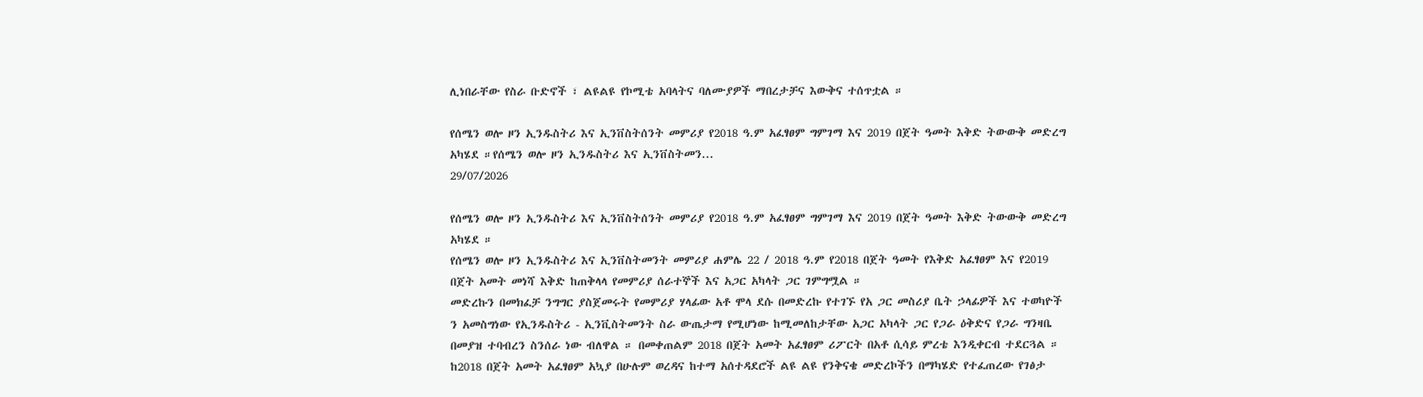ሊነበራቸው የስራ ቡድኖች ፣ ልዩልዩ የኮሚቴ አባላትና ባለሙያዎች ማበረታቻና እውቅና ተሰጥቷል ።

የሰሜን ወሎ ዞን ኢንዱስትሪ እና ኢንቨስትሰንት መምሪያ የ2018 ዓ.ም አፈፃፀም ግምገማ እና 2019 በጀት ዓመት እቅድ ትውውቅ መድረግ አካሄደ ።የሰሜን ወሎ ዞን ኢንዱስትሪ እና ኢንቨስትመን...
29/07/2026

የሰሜን ወሎ ዞን ኢንዱስትሪ እና ኢንቨስትሰንት መምሪያ የ2018 ዓ.ም አፈፃፀም ግምገማ እና 2019 በጀት ዓመት እቅድ ትውውቅ መድረግ አካሄደ ።
የሰሜን ወሎ ዞን ኢንዱስትሪ እና ኢንቨስትመንት መምሪያ ሐምሌ 22 / 2018 ዓ.ም የ2018 በጀት ዓመት የእቅድ አፈፃፀም እና የ2019 በጀት አመት መነሻ እቅድ ከጠቅላላ የመምሪያ ሰራተኞች እና አጋር አካላት ጋር ገምግሟል ።
መድረኩን በመክፈቻ ንግግር ያስጀመሩት የመምሪያ ሃላፊው አቶ ሞላ ደሱ በመድረኩ የተገኙ የአ ጋር መስሪያ ቤት ኃላፊዎች እና ተወካዮች ን አመስግነው የኢንዱስትሪ - ኢንቪስትመንት ስራ ውጤታማ የሚሆነው ከሚመለከታቸው አጋር አካላት ጋር የጋራ ዕቅድና የጋራ ግንዛቤ በመያዝ ተባብረን ስንሰራ ነው ብለዋል ። በመቀጠልም 2018 በጀት አመት አፈፃፀም ሪፖርት በአቶ ሲሳይ ምረቴ እንዲቀርብ ተደርጓል ።
ከ2018 በጀት አመት አፈፃፀም አኳያ በሁሉም ወረዳና ከተማ አሰተዳደሮች ልዩ ልዩ የንቅናቄ መድረኮችን በማካሄድ የተፈጠረው የገፅታ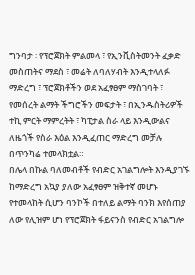ግንባታ ፡ የፕሮጀክት ምልመላ ፣ የኢንቪስትመንት ፈቃድ መስጠትና ማደስ ፣ መሬት ለባለሃብት እንዲተላለፉ ማድረግ ፣ ፕሮጀክቶችን ወደ አፈፃፀም ማስገባት ፣ የመሰረት ልማት ችግሮችን መፍታት ፣ በኢንዱስትሪዎች ተኪ ምርት ማምረትት ፣ ካፒታል ስራ ላይ እንዲውልና ለዜጎች የስራ እዕል እንዲፈጠር ማድረግ መቻሉ በጥንካሬ ተመላክቷል።
በሌላ በኩል ባለመብቶች የብድር አገልግሎት እንዲያገኙ ከማድረግ አኳያ ያለው አፈፃፀም ዝቅተኛ መሆኑ የተመላከት ሲሆን ባንኮች በተለይ ልማት ባንክ እየሰጠያ ለው የሊዝም ሆነ የፕሮጀክት ፋይናንስ የብድር አገልግሎ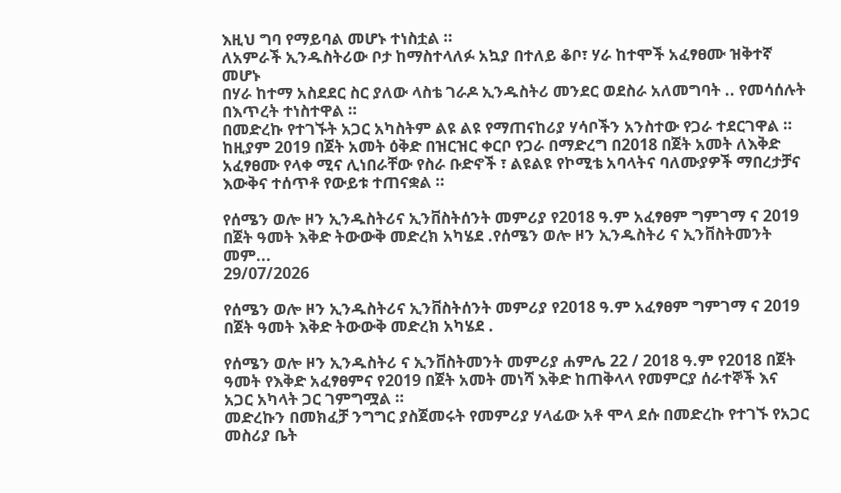እዚህ ግባ የማይባል መሆኑ ተነስቷል ።
ለአምራች ኢንዱስትሪው ቦታ ከማስተላለፉ አኳያ በተለይ ቆቦ፣ ሃራ ከተሞች አፈፃፀሙ ዝቅተኛ መሆኑ
በሃራ ከተማ አስደደር ስር ያለው ላስቴ ገራዶ ኢንዱስትሪ መንደር ወደስራ አለመግባት .. የመሳሰሉት በእጥረት ተነስተዋል ።
በመድረኩ የተገኙት አጋር አካስትም ልዩ ልዩ የማጠናከሪያ ሃሳቦችን አንስተው የጋራ ተደርገዋል ። ከዚያም 2019 በጀት አመት ዕቅድ በዝርዝር ቀርቦ የጋራ በማድረግ በ2018 በጀት አመት ለእቅድ አፈፃፀሙ የላቀ ሚና ሊነበራቸው የስራ ቡድኖች ፣ ልዩልዩ የኮሚቴ አባላትና ባለሙያዎች ማበረታቻና እውቅና ተሰጥቶ የውይቱ ተጠናቋል ።

የሰሜን ወሎ ዞን ኢንዱስትሪና ኢንቨስትሰንት መምሪያ የ2018 ዓ.ም አፈፃፀም ግምገማ ና 2019 በጀት ዓመት እቅድ ትውውቅ መድረክ አካሄደ .የሰሜን ወሎ ዞን ኢንዱስትሪ ና ኢንቨስትመንት መም...
29/07/2026

የሰሜን ወሎ ዞን ኢንዱስትሪና ኢንቨስትሰንት መምሪያ የ2018 ዓ.ም አፈፃፀም ግምገማ ና 2019 በጀት ዓመት እቅድ ትውውቅ መድረክ አካሄደ .

የሰሜን ወሎ ዞን ኢንዱስትሪ ና ኢንቨስትመንት መምሪያ ሐምሌ 22 / 2018 ዓ.ም የ2018 በጀት ዓመት የእቅድ አፈፃፀምና የ2019 በጀት አመት መነሻ እቅድ ከጠቅላላ የመምርያ ሰራተኞች እና አጋር አካላት ጋር ገምግሟል ።
መድረኩን በመክፈቻ ንግግር ያስጀመሩት የመምሪያ ሃላፊው አቶ ሞላ ደሱ በመድረኩ የተገኙ የአጋር መስሪያ ቤት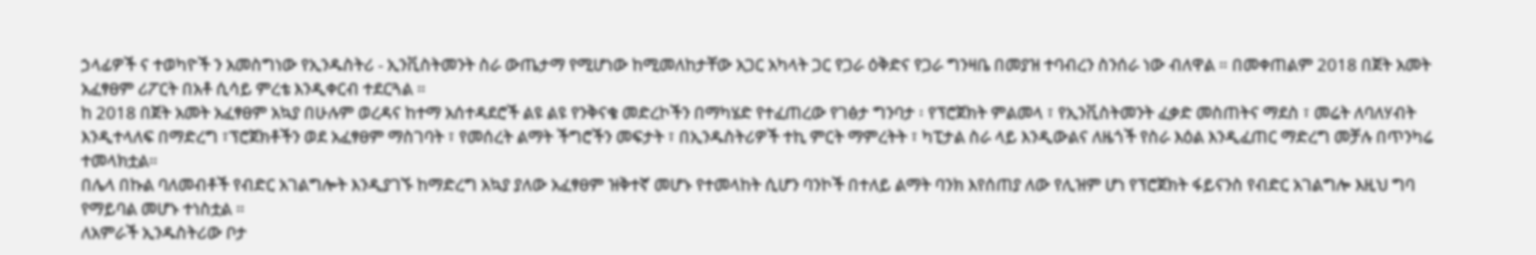ኃላፊዎች ና ተወካዮች ን አመስግነው የኢንዱስትሪ - ኢንቪስትመንት ስራ ውጤታማ የሚሆነው ከሚመለከታቸው አጋር አካላት ጋር የጋራ ዕቅድና የጋራ ግንዛቤ በመያዝ ተባብረን ስንሰራ ነው ብለዋል ። በመቀጠልም 2018 በጀት አመት አፈፃፀም ሪፖርት በአቶ ሲሳይ ምረቴ እንዲቀርብ ተደርጓል ።
ከ 2018 በጀት አመት አፈፃፀም አኳያ በሁሉም ወረዳና ከተማ አሰተዳደሮች ልዩ ልዩ የንቅናቄ መድረኮችን በማካሄድ የተፈጠረው የገፅታ ግንባታ ፡ የፕሮጀክት ምልመላ ፣ የኢንቪስትመንት ፈቃድ መስጠትና ማደስ ፣ መሬት ለባለሃብት እንዲተላለፍ በማድረግ ፣ፕሮጀክቶችን ወደ አፈፃፀም ማስገባት ፣ የመሰረት ልማት ችግሮችን መፍታት ፣ በኢንዱስትሪዎች ተኪ ምርት ማምረትት ፣ ካፒታል ስራ ላይ እንዲውልና ለዜጎች የስራ እዕል እንዲፈጠር ማድረግ መቻሉ በጥንካሬ ተመላክቷል።
በሌላ በኩል ባለመብቶች የብድር አገልግሎት እንዲያገኙ ከማድረግ አኳያ ያለው አፈፃፀም ዝቅተኛ መሆኑ የተመላከት ሲሆን ባንኮች በተለይ ልማት ባንክ እየሰጠያ ለው የሊዝም ሆነ የፕሮጀክት ፋይናንስ የብድር አገልግሎ እዚህ ግባ የማይባል መሆኑ ተነስቷል ።
ለአምራች ኢንዱስትሪው ቦታ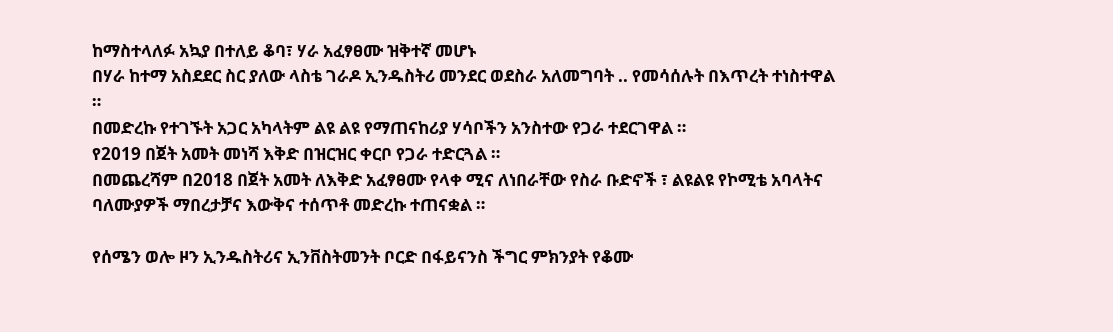ከማስተላለፉ አኳያ በተለይ ቆባ፣ ሃራ አፈፃፀሙ ዝቅተኛ መሆኑ
በሃራ ከተማ አስደደር ስር ያለው ላስቴ ገራዶ ኢንዱስትሪ መንደር ወደስራ አለመግባት .. የመሳሰሉት በእጥረት ተነስተዋል ።
በመድረኩ የተገኙት አጋር አካላትም ልዩ ልዩ የማጠናከሪያ ሃሳቦችን አንስተው የጋራ ተደርገዋል ።
የ2019 በጀት አመት መነሻ እቅድ በዝርዝር ቀርቦ የጋራ ተድርጓል ።
በመጨረሻም በ2018 በጀት አመት ለእቅድ አፈፃፀሙ የላቀ ሚና ለነበራቸው የስራ ቡድኖች ፣ ልዩልዩ የኮሚቴ አባላትና ባለሙያዎች ማበረታቻና እውቅና ተሰጥቶ መድረኩ ተጠናቋል ።

የሰሜን ወሎ ዞን ኢንዱስትሪና ኢንቨስትመንት ቦርድ በፋይናንስ ችግር ምክንያት የቆሙ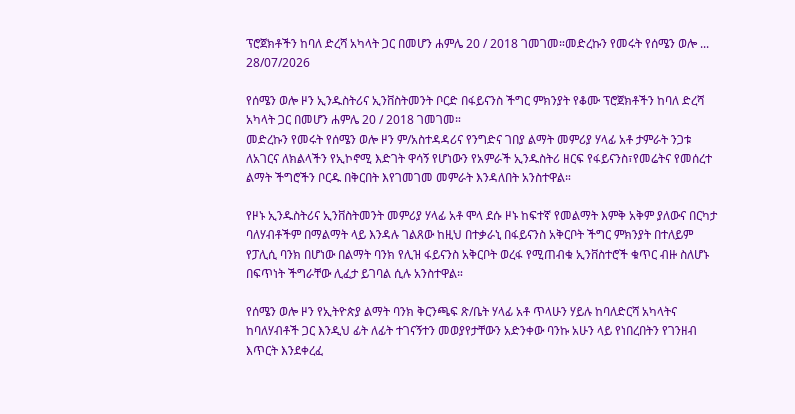ፕሮጀክቶችን ከባለ ድረሻ አካላት ጋር በመሆን ሐምሌ 20 / 2018 ገመገመ።መድረኩን የመሩት የሰሜን ወሎ ...
28/07/2026

የሰሜን ወሎ ዞን ኢንዱስትሪና ኢንቨስትመንት ቦርድ በፋይናንስ ችግር ምክንያት የቆሙ ፕሮጀክቶችን ከባለ ድረሻ አካላት ጋር በመሆን ሐምሌ 20 / 2018 ገመገመ።
መድረኩን የመሩት የሰሜን ወሎ ዞን ም/አስተዳዳሪና የንግድና ገበያ ልማት መምሪያ ሃላፊ አቶ ታምራት ንጋቱ ለአገርና ለክልላችን የኢኮኖሚ እድገት ዋሳኝ የሆነውን የአምራች ኢንዱስትሪ ዘርፍ የፋይናንስ፣የመሬትና የመሰረተ ልማት ችግሮችን ቦርዱ በቅርበት እየገመገመ መምራት እንዳለበት አንስተዋል።

የዞኑ ኢንዱስትሪና ኢንቨስትመንት መምሪያ ሃላፊ አቶ ሞላ ደሱ ዞኑ ከፍተኛ የመልማት እምቅ አቅም ያለውና በርካታ ባለሃብቶችም በማልማት ላይ እንዳሉ ገልጸው ከዚህ በተቃራኒ በፋይናንስ አቅርቦት ችግር ምክንያት በተለይም የፓሊሲ ባንክ በሆነው በልማት ባንክ የሊዝ ፋይናንስ አቅርቦት ወረፋ የሚጠብቁ ኢንቨስተሮች ቁጥር ብዙ ስለሆኑ በፍጥነት ችግራቸው ሊፈታ ይገባል ሲሉ አንስተዋል።

የሰሜን ወሎ ዞን የኢትዮጵያ ልማት ባንክ ቅርንጫፍ ጽ/ቤት ሃላፊ አቶ ጥላሁን ሃይሉ ከባለድርሻ አካላትና ከባለሃብቶች ጋር እንዲህ ፊት ለፊት ተገናኝተን መወያየታቸውን አድንቀው ባንኩ አሁን ላይ የነበረበትን የገንዘብ እጥርት እንደቀረፈ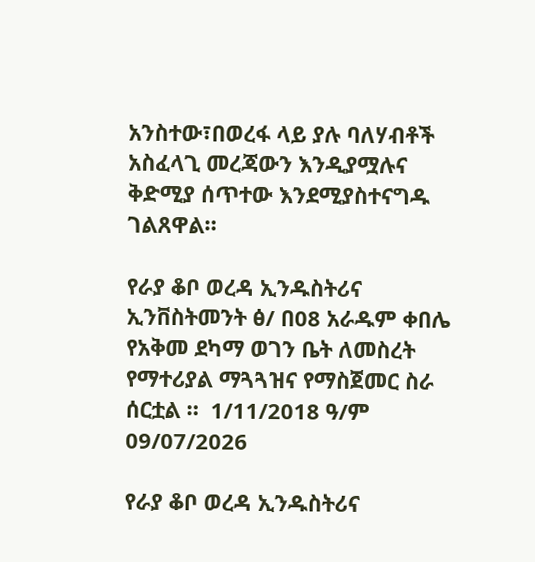አንስተው፣በወረፋ ላይ ያሉ ባለሃብቶች አስፈላጊ መረጃውን እንዲያሟሉና ቅድሚያ ሰጥተው እንደሚያስተናግዱ ገልጸዋል።

የራያ ቆቦ ወረዳ ኢንዱስትሪና ኢንቨስትመንት ፅ/ በ08 አራዱም ቀበሌ  የአቅመ ደካማ ወገን ቤት ለመስረት የማተሪያል ማጓጓዝና የማስጀመር ስራ ሰርቷል ።  1/11/2018 ዓ/ም
09/07/2026

የራያ ቆቦ ወረዳ ኢንዱስትሪና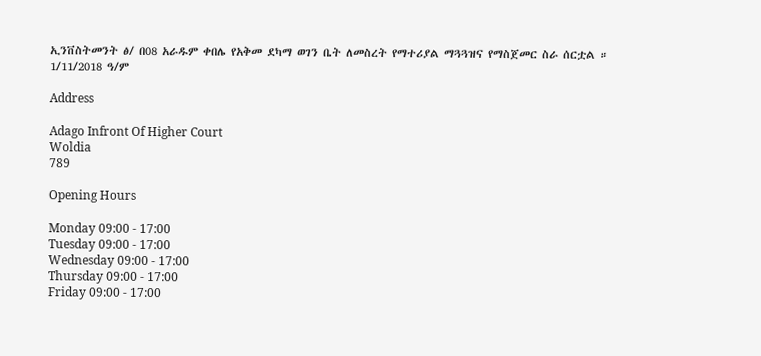ኢንቨስትመንት ፅ/ በ08 አራዱም ቀበሌ የአቅመ ደካማ ወገን ቤት ለመስረት የማተሪያል ማጓጓዝና የማስጀመር ስራ ሰርቷል ።
1/11/2018 ዓ/ም

Address

Adago Infront Of Higher Court
Woldia
789

Opening Hours

Monday 09:00 - 17:00
Tuesday 09:00 - 17:00
Wednesday 09:00 - 17:00
Thursday 09:00 - 17:00
Friday 09:00 - 17:00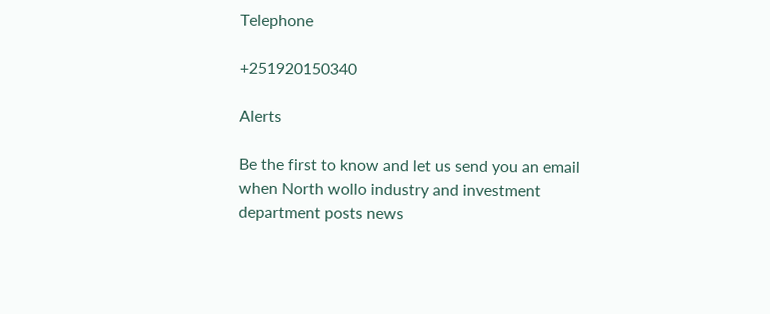Telephone

+251920150340

Alerts

Be the first to know and let us send you an email when North wollo industry and investment department posts news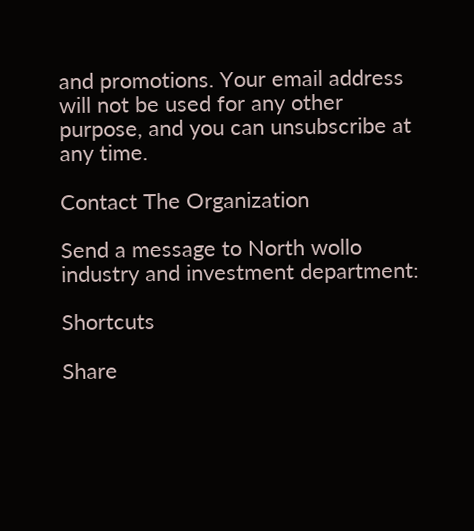and promotions. Your email address will not be used for any other purpose, and you can unsubscribe at any time.

Contact The Organization

Send a message to North wollo industry and investment department:

Shortcuts

Share